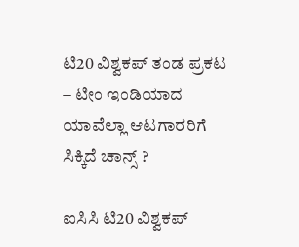ಟಿ20 ವಿಶ್ವಕಪ್ ತಂಡ ಪ್ರಕಟ – ಟೀಂ ಇಂಡಿಯಾದ ಯಾವೆಲ್ಲಾ ಆಟಗಾರರಿಗೆ ಸಿಕ್ಕಿದೆ ಚಾನ್ಸ್ ?

ಐಸಿಸಿ ಟಿ20 ವಿಶ್ವಕಪ್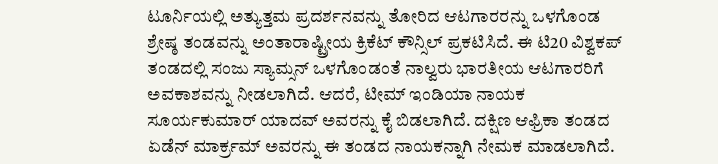ಟೂರ್ನಿಯಲ್ಲಿ ಅತ್ಯುತ್ತಮ ಪ್ರದರ್ಶನವನ್ನು ತೋರಿದ ಆಟಗಾರರನ್ನು ಒಳಗೊಂಡ ಶ್ರೇಷ್ಠ ತಂಡವನ್ನು ಅಂತಾರಾಷ್ಟ್ರೀಯ ಕ್ರಿಕೆಟ್ ಕೌನ್ಸಿಲ್ ಪ್ರಕಟಿಸಿದೆ. ಈ ಟಿ20 ವಿಶ್ವಕಪ್ ತಂಡದಲ್ಲಿ ಸಂಜು ಸ್ಯಾಮ್ಸನ್ ಒಳಗೊಂಡಂತೆ ನಾಲ್ವರು ಭಾರತೀಯ ಆಟಗಾರರಿಗೆ ಅವಕಾಶವನ್ನು ನೀಡಲಾಗಿದೆ. ಆದರೆ, ಟೀಮ್ ಇಂಡಿಯಾ ನಾಯಕ ಸೂರ್ಯಕುಮಾರ್ ಯಾದವ್ ಅವರನ್ನು ಕೈ ಬಿಡಲಾಗಿದೆ. ದಕ್ಷಿಣ ಆಫ್ರಿಕಾ ತಂಡದ ಏಡೆನ್ ಮಾರ್ಕ್ರಮ್ ಅವರನ್ನು ಈ ತಂಡದ ನಾಯಕನ್ನಾಗಿ ನೇಮಕ ಮಾಡಲಾಗಿದೆ.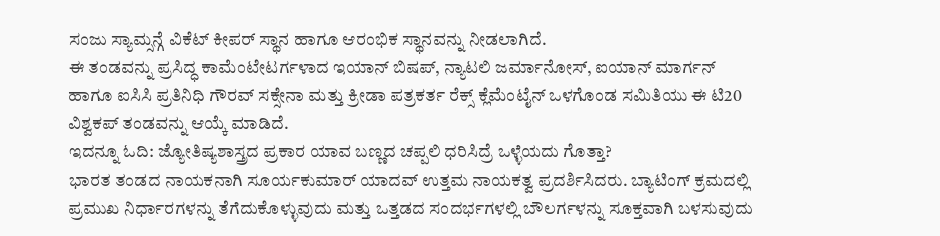ಸಂಜು ಸ್ಯಾಮ್ಸನ್ಗೆ ವಿಕೆಟ್ ಕೀಪರ್ ಸ್ಥಾನ ಹಾಗೂ ಆರಂಭಿಕ ಸ್ಥಾನವನ್ನು ನೀಡಲಾಗಿದೆ.
ಈ ತಂಡವನ್ನು ಪ್ರಸಿದ್ಧ ಕಾಮೆಂಟೇಟರ್ಗಳಾದ ಇಯಾನ್ ಬಿಷಪ್, ನ್ಯಾಟಲಿ ಜರ್ಮಾನೋಸ್, ಐಯಾನ್ ಮಾರ್ಗನ್ ಹಾಗೂ ಐಸಿಸಿ ಪ್ರತಿನಿಧಿ ಗೌರವ್ ಸಕ್ಸೇನಾ ಮತ್ತು ಕ್ರೀಡಾ ಪತ್ರಕರ್ತ ರೆಕ್ಸ್ ಕ್ಲೆಮೆಂಟೈನ್ ಒಳಗೊಂಡ ಸಮಿತಿಯು ಈ ಟಿ20 ವಿಶ್ವಕಪ್ ತಂಡವನ್ನು ಆಯ್ಕೆ ಮಾಡಿದೆ.
ಇದನ್ನೂ ಓದಿ: ಜ್ಯೋತಿಷ್ಯಶಾಸ್ತ್ರದ ಪ್ರಕಾರ ಯಾವ ಬಣ್ಣದ ಚಪ್ಪಲಿ ಧರಿಸಿದ್ರೆ ಒಳ್ಳೆಯದು ಗೊತ್ತಾ?
ಭಾರತ ತಂಡದ ನಾಯಕನಾಗಿ ಸೂರ್ಯಕುಮಾರ್ ಯಾದವ್ ಉತ್ತಮ ನಾಯಕತ್ವ ಪ್ರದರ್ಶಿಸಿದರು. ಬ್ಯಾಟಿಂಗ್ ಕ್ರಮದಲ್ಲಿ ಪ್ರಮುಖ ನಿರ್ಧಾರಗಳನ್ನು ತೆಗೆದುಕೊಳ್ಳುವುದು ಮತ್ತು ಒತ್ತಡದ ಸಂದರ್ಭಗಳಲ್ಲಿ ಬೌಲರ್ಗಳನ್ನು ಸೂಕ್ತವಾಗಿ ಬಳಸುವುದು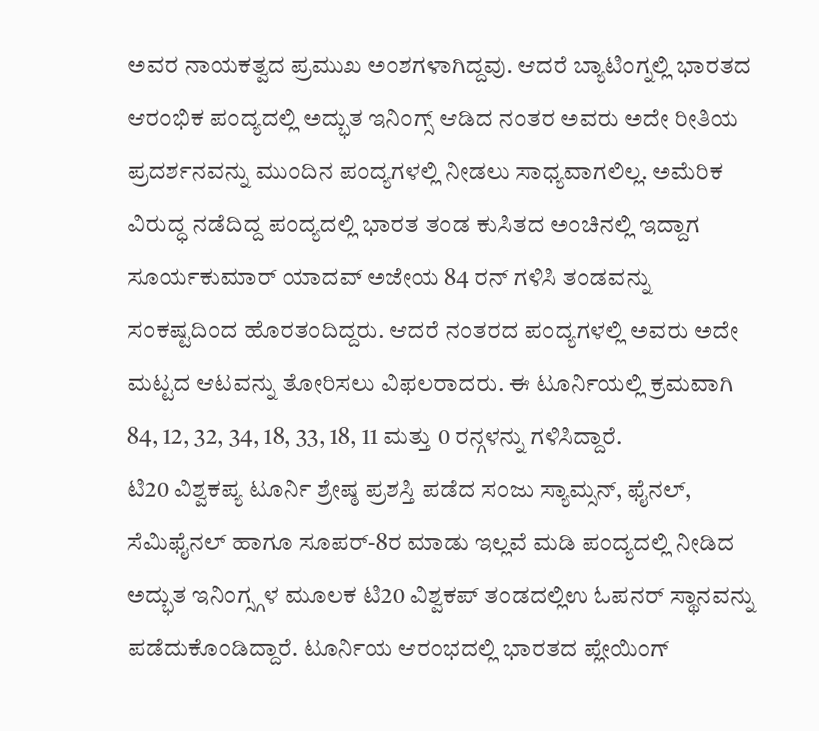ಅವರ ನಾಯಕತ್ವದ ಪ್ರಮುಖ ಅಂಶಗಳಾಗಿದ್ದವು. ಆದರೆ ಬ್ಯಾಟಿಂಗ್ನಲ್ಲಿ ಭಾರತದ ಆರಂಭಿಕ ಪಂದ್ಯದಲ್ಲಿ ಅದ್ಭುತ ಇನಿಂಗ್ಸ್ ಆಡಿದ ನಂತರ ಅವರು ಅದೇ ರೀತಿಯ ಪ್ರದರ್ಶನವನ್ನು ಮುಂದಿನ ಪಂದ್ಯಗಳಲ್ಲಿ ನೀಡಲು ಸಾಧ್ಯವಾಗಲಿಲ್ಲ. ಅಮೆರಿಕ ವಿರುದ್ಧ ನಡೆದಿದ್ದ ಪಂದ್ಯದಲ್ಲಿ ಭಾರತ ತಂಡ ಕುಸಿತದ ಅಂಚಿನಲ್ಲಿ ಇದ್ದಾಗ ಸೂರ್ಯಕುಮಾರ್ ಯಾದವ್ ಅಜೇಯ 84 ರನ್ ಗಳಿಸಿ ತಂಡವನ್ನು ಸಂಕಷ್ಟದಿಂದ ಹೊರತಂದಿದ್ದರು. ಆದರೆ ನಂತರದ ಪಂದ್ಯಗಳಲ್ಲಿ ಅವರು ಅದೇ ಮಟ್ಟದ ಆಟವನ್ನು ತೋರಿಸಲು ವಿಫಲರಾದರು. ಈ ಟೂರ್ನಿಯಲ್ಲಿ ಕ್ರಮವಾಗಿ 84, 12, 32, 34, 18, 33, 18, 11 ಮತ್ತು 0 ರನ್ಗಳನ್ನು ಗಳಿಸಿದ್ದಾರೆ.
ಟಿ20 ವಿಶ್ವಕಪ್ಯ ಟೂರ್ನಿ ಶ್ರೇಷ್ಠ ಪ್ರಶಸ್ತಿ ಪಡೆದ ಸಂಜು ಸ್ಯಾಮ್ಸನ್, ಫೈನಲ್, ಸೆಮಿಫೈನಲ್ ಹಾಗೂ ಸೂಪರ್-8ರ ಮಾಡು ಇಲ್ಲವೆ ಮಡಿ ಪಂದ್ಯದಲ್ಲಿ ನೀಡಿದ ಅದ್ಭುತ ಇನಿಂಗ್ಸ್ಗಳ ಮೂಲಕ ಟಿ20 ವಿಶ್ವಕಪ್ ತಂಡದಲ್ಲಿಉ ಓಪನರ್ ಸ್ಥಾನವನ್ನು ಪಡೆದುಕೊಂಡಿದ್ದಾರೆ. ಟೂರ್ನಿಯ ಆರಂಭದಲ್ಲಿ ಭಾರತದ ಪ್ಲೇಯಿಂಗ್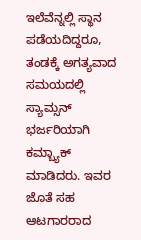ಇಲೆವೆನ್ನಲ್ಲಿ ಸ್ಥಾನ ಪಡೆಯದಿದ್ದರೂ, ತಂಡಕ್ಕೆ ಅಗತ್ಯವಾದ ಸಮಯದಲ್ಲಿ ಸ್ಯಾಮ್ಸನ್ ಭರ್ಜರಿಯಾಗಿ ಕಮ್ಬ್ಯಾಕ್ ಮಾಡಿದರು. ಇವರ ಜೊತೆ ಸಹ ಆಟಗಾರರಾದ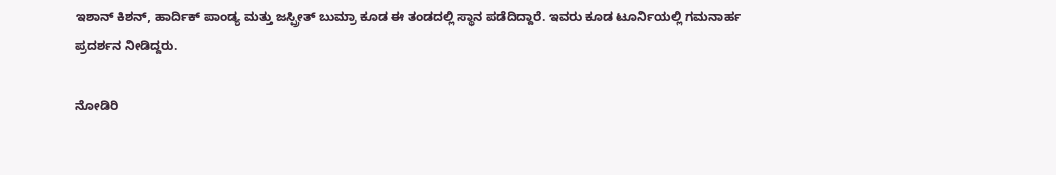ಇಶಾನ್ ಕಿಶನ್, ಹಾರ್ದಿಕ್ ಪಾಂಡ್ಯ ಮತ್ತು ಜಸ್ಪ್ರೀತ್ ಬುಮ್ರಾ ಕೂಡ ಈ ತಂಡದಲ್ಲಿ ಸ್ಥಾನ ಪಡೆದಿದ್ದಾರೆ. ಇವರು ಕೂಡ ಟೂರ್ನಿಯಲ್ಲಿ ಗಮನಾರ್ಹ ಪ್ರದರ್ಶನ ನೀಡಿದ್ದರು.

ನೋಡಿರಿ